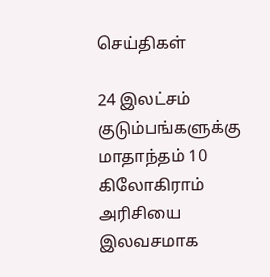செய்திகள்

24 இலட்சம் குடும்பங்களுக்கு மாதாந்தம் 10 கிலோகிராம் அரிசியை இலவசமாக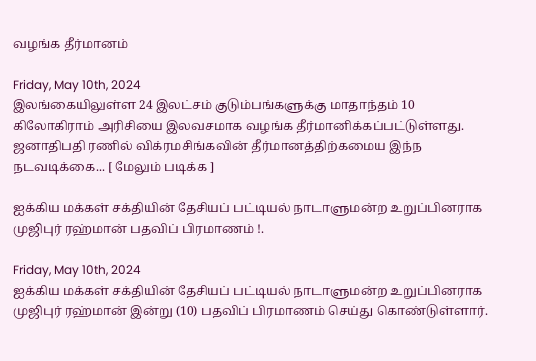வழங்க தீர்மானம்

Friday, May 10th, 2024
இலங்கையிலுள்ள 24 இலட்சம் குடும்பங்களுக்கு மாதாந்தம் 10 கிலோகிராம் அரிசியை இலவசமாக வழங்க தீர்மானிக்கப்பட்டுள்ளது. ஜனாதிபதி ரணில் விக்ரமசிங்கவின் தீர்மானத்திற்கமைய இந்ந நடவடிக்கை... [ மேலும் படிக்க ]

ஐக்கிய மக்கள் சக்தியின் தேசியப் பட்டியல் நாடாளுமன்ற உறுப்பினராக முஜிபுர் ரஹ்மான் பதவிப் பிரமாணம் !.

Friday, May 10th, 2024
ஐக்கிய மக்கள் சக்தியின் தேசியப் பட்டியல் நாடாளுமன்ற உறுப்பினராக முஜிபுர் ரஹ்மான் இன்று (10) பதவிப் பிரமாணம் செய்து கொண்டுள்ளார்.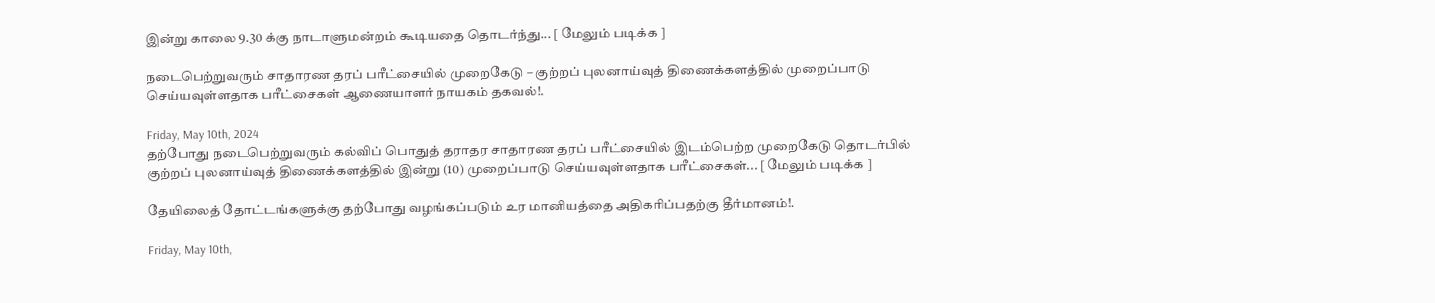இன்று காலை 9.30 க்கு நாடாளுமன்றம் கூடியதை தொடர்ந்து... [ மேலும் படிக்க ]

நடைபெற்றுவரும் சாதாரண தரப் பரீட்சையில் முறைகேடு – குற்றப் புலனாய்வுத் திணைக்களத்தில் முறைப்பாடு செய்யவுள்ளதாக பரீட்சைகள் ஆணையாளர் நாயகம் தகவல்!.

Friday, May 10th, 2024
தற்போது நடைபெற்றுவரும் கல்விப் பொதுத் தராதர சாதாரண தரப் பரீட்சையில் இடம்பெற்ற முறைகேடு தொடர்பில் குற்றப் புலனாய்வுத் திணைக்களத்தில் இன்று (10) முறைப்பாடு செய்யவுள்ளதாக பரீட்சைகள்... [ மேலும் படிக்க ]

தேயிலைத் தோட்டங்களுக்கு தற்போது வழங்கப்படும் உர மானியத்தை அதிகரிப்பதற்கு தீர்மானம்!.

Friday, May 10th,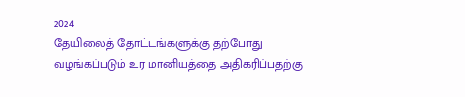2024
தேயிலைத் தோட்டங்களுக்கு தற்போது வழங்கப்படும் உர மானியத்தை அதிகரிப்பதற்கு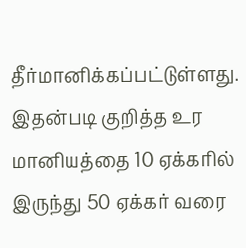தீர்மானிக்கப்பட்டுள்ளது. இதன்படி குறித்த உர மானியத்தை 10 ஏக்கரில் இருந்து 50 ஏக்கர் வரை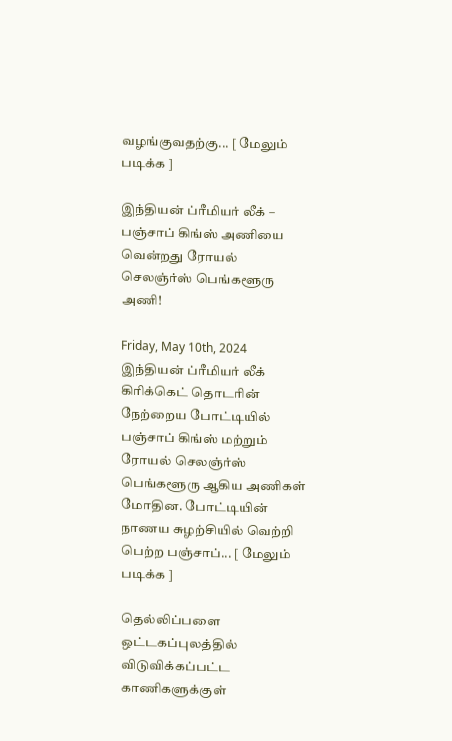வழங்குவதற்கு... [ மேலும் படிக்க ]

இந்தியன் ப்ரீமியர் லீக் – பஞ்சாப் கிங்ஸ் அணியை வென்றது ரோயல் செலஞ்ர்ஸ் பெங்களூரு அணி!

Friday, May 10th, 2024
இந்தியன் ப்ரீமியர் லீக் கிரிக்கெட் தொடரின் நேற்றைய போட்டியில் பஞ்சாப் கிங்ஸ் மற்றும் ரோயல் செலஞ்ர்ஸ் பெங்களூரு ஆகிய அணிகள் மோதின. போட்டியின் நாணய சுழற்சியில் வெற்றி பெற்ற பஞ்சாப்... [ மேலும் படிக்க ]

தெல்லிப்பளை ஒட்டகப்புலத்தில் விடுவிக்கப்பட்ட காணிகளுக்குள்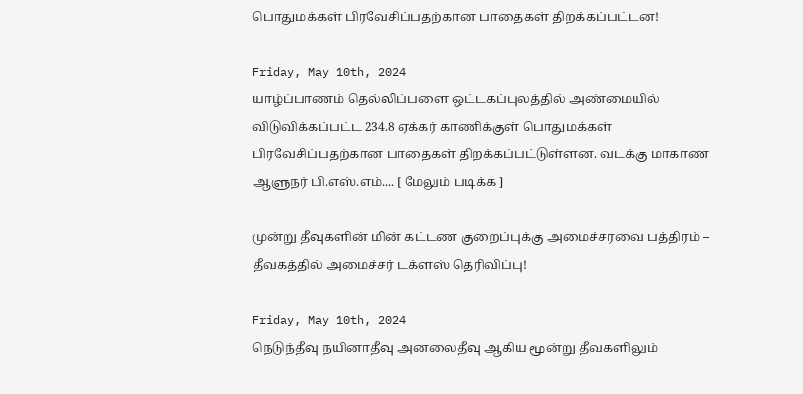பொதுமக்கள் பிரவேசிப்பதற்கான பாதைகள் திறக்கப்பட்டன!

Friday, May 10th, 2024
யாழ்ப்பாணம் தெல்லிப்பளை ஒட்டகப்புலத்தில் அண்மையில் விடுவிக்கப்பட்ட 234.8 ஏக்கர் காணிக்குள் பொதுமக்கள் பிரவேசிப்பதற்கான பாதைகள் திறக்கப்பட்டுள்ளன. வடக்கு மாகாண  ஆளுநர் பி.எஸ்.எம்.... [ மேலும் படிக்க ]

முன்று தீவுகளின் மின் கட்டண குறைப்புக்கு அமைச்சரவை பத்திரம் – தீவகத்தில் அமைச்சர் டக்ளஸ் தெரிவிப்பு!

Friday, May 10th, 2024
நெடுந்தீவு நயினாதீவு அனலைதீவு ஆகிய மூன்று தீவகளிலும்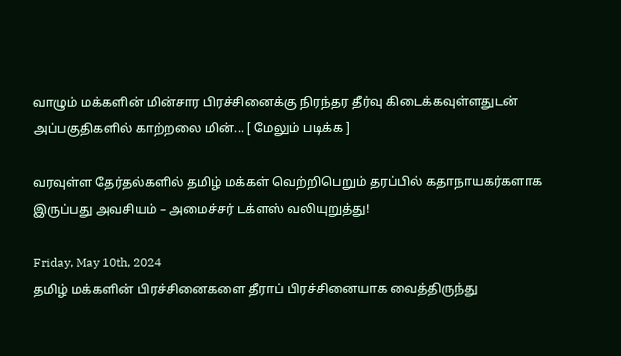வாழும் மக்களின் மின்சார பிரச்சினைக்கு நிரந்தர தீர்வு கிடைக்கவுள்ளதுடன் அப்பகுதிகளில் காற்றலை மின்... [ மேலும் படிக்க ]

வரவுள்ள தேர்தல்களில் தமிழ் மக்கள் வெற்றிபெறும் தரப்பில் கதாநாயகர்களாக இருப்பது அவசியம் – அமைச்சர் டக்ளஸ் வலியுறுத்து!

Friday, May 10th, 2024
தமிழ் மக்களின் பிரச்சினைகளை தீராப் பிரச்சினையாக வைத்திருந்து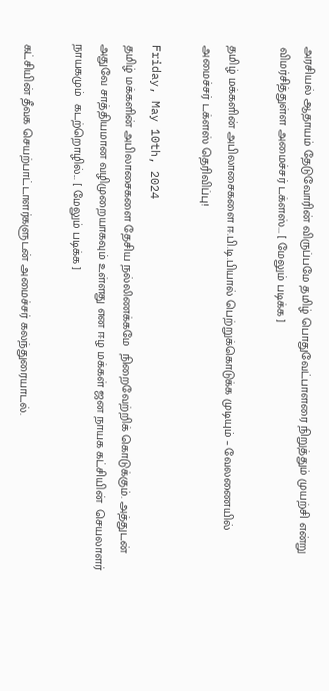அரசியல் ஆதாயம் தேடுவோரின் விருப்பமே தமிழ் பொதுவேட்பாளரை நிறுத்தும் முயற்சி என்று விமர்சித்துள்ள அமைச்சர் டக்ளஸ்... [ மேலும் படிக்க ]

தமிழ் மக்களின் அபிலாசைகளை ஈ.பி.டி.பியால் பெற்றுக்கொடுக்க முடியும் – வேலணையில் அமைச்சர் டக்ளஸ் தெரிவிப்பு!

Friday, May 10th, 2024
தமிழ் மக்களின் அபிலாசைகளை தேசிய நல்லிணக்கமே  நிறைவேற்றிக் கொடுக்கும். அத்துடன் அதுவே சாத்தியமான வழிமுறையாகவும் உள்ளது என ஈழ மக்கள் ஜன நாயக கட்சியின்  செயலாளர் நாயகமும்  கடற்றொழில்... [ மேலும் படிக்க ]

கட்சியின் தீவக செயற்பாட்டாளர்களுடன் அமைச்சர் கலந்துரையாடல்.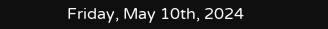Friday, May 10th, 2024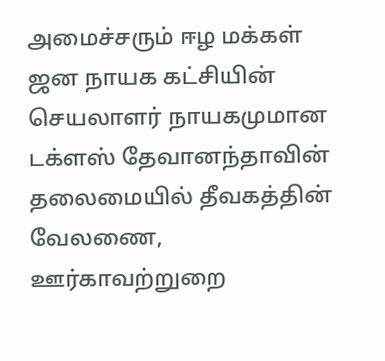அமைச்சரும் ஈழ மக்கள் ஜன நாயக கட்சியின் செயலாளர் நாயகமுமான டக்ளஸ் தேவானந்தாவின் தலைமையில் தீவகத்தின்  வேலணை, ஊர்காவற்றுறை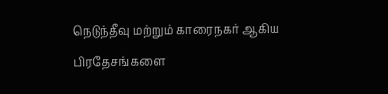நெடுந்தீவு மற்றும் காரைநகர் ஆகிய  பிரதேசங்களை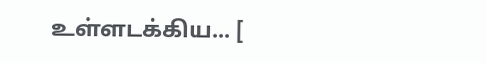உள்ளடக்கிய... [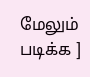மேலும் படிக்க ]